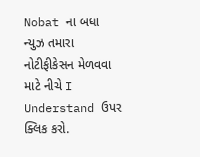Nobat ના બધા ન્યુઝ તમારા નોટીફીકેસન મેળવવા માટે નીચે I Understand ઉપર ક્લિક કરો.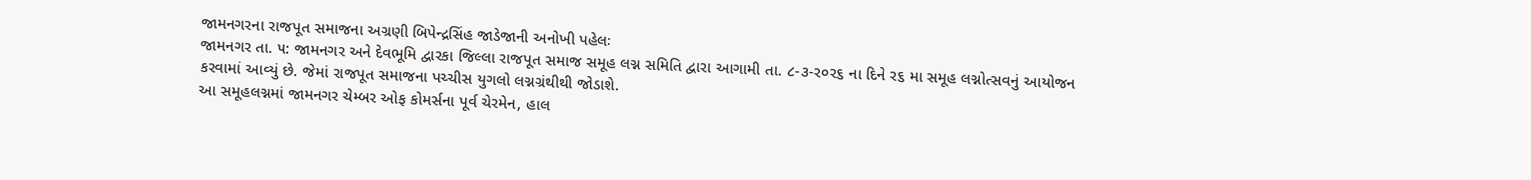જામનગરના રાજપૂત સમાજના અગ્રણી બિપેન્દ્રસિંહ જાડેજાની અનોખી પહેલઃ
જામનગર તા. ૫: જામનગર અને દેવભૂમિ દ્વારકા જિલ્લા રાજપૂત સમાજ સમૂહ લગ્ન સમિતિ દ્વારા આગામી તા. ૮-૩-ર૦ર૬ ના દિને ર૬ મા સમૂહ લગ્નોત્સવનું આયોજન કરવામાં આવ્યું છે. જેમાં રાજપૂત સમાજના પચ્ચીસ યુગલો લગ્નગ્રંથીથી જોડાશે.
આ સમૂહલગ્નમાં જામનગર ચેમ્બર ઓફ કોમર્સના પૂર્વ ચેરમેન, હાલ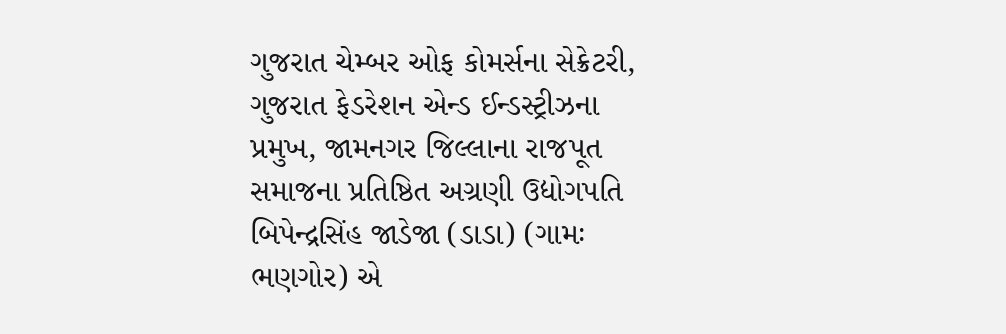ગુજરાત ચેમ્બર ઓફ કોમર્સના સેક્રેટરી, ગુજરાત ફેડરેશન એન્ડ ઈન્ડસ્ટ્રીઝના પ્રમુખ, જામનગર જિલ્લાના રાજપૂત સમાજના પ્રતિષ્ઠિત અગ્રણી ઉદ્યોગપતિ બિપેન્દ્રસિંહ જાડેજા (ડાડા) (ગામઃ ભણગોર) એ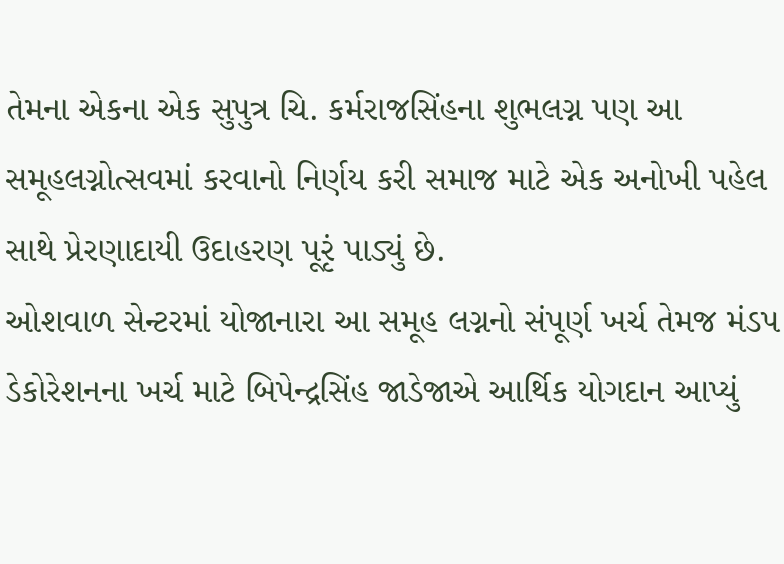તેમના એકના એક સુપુત્ર ચિ. કર્મરાજસિંહના શુભલગ્ન પણ આ સમૂહલગ્નોત્સવમાં કરવાનો નિર્ણય કરી સમાજ માટે એક અનોખી પહેલ સાથે પ્રેરણાદાયી ઉદાહરણ પૂરૃં પાડ્યું છે.
ઓશવાળ સેન્ટરમાં યોજાનારા આ સમૂહ લગ્નનો સંપૂર્ણ ખર્ચ તેમજ મંડપ ડેકોરેશનના ખર્ચ માટે બિપેન્દ્રસિંહ જાડેજાએ આર્થિક યોગદાન આપ્યું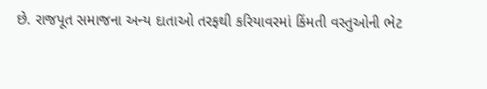છે. રાજપૂત સમાજના અન્ય દાતાઓ તરફથી કરિયાવરમાં કિંમતી વસ્તુઓની ભેટ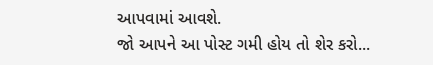આપવામાં આવશે.
જો આપને આ પોસ્ટ ગમી હોય તો શેર કરો...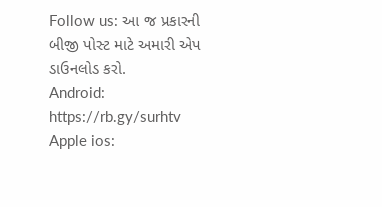Follow us: આ જ પ્રકારની બીજી પોસ્ટ માટે અમારી એપ ડાઉનલોડ કરો.
Android: https://rb.gy/surhtv
Apple ios: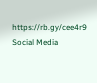https://rb.gy/cee4r9
Social Media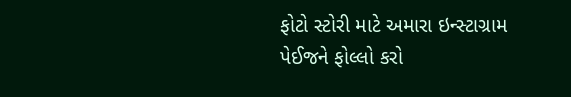ફોટો સ્ટોરી માટે અમારા ઇન્સ્ટાગ્રામ પેઈજને ફોલ્લો કરો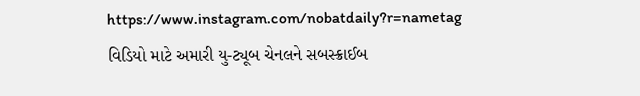https://www.instagram.com/nobatdaily?r=nametag
વિડિયો માટે અમારી યુ-ટ્યૂબ ચેનલને સબસ્ક્રાઈબ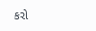કરો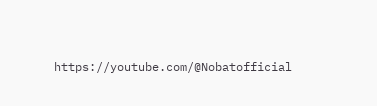https://youtube.com/@Nobatofficial